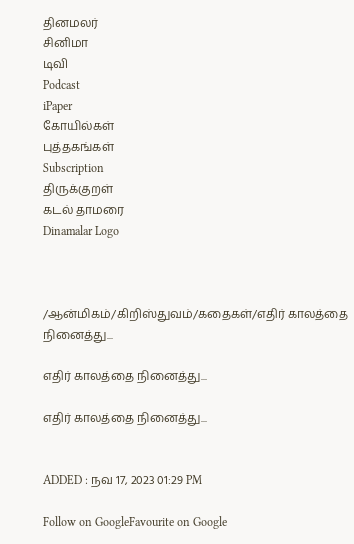தினமலர்
சினிமா
டிவி
Podcast
iPaper
கோயில்கள்
புத்தகங்கள்
Subscription
திருக்குறள்
கடல் தாமரை
Dinamalar Logo



/ஆன்மிகம்/கிறிஸ்துவம்/கதைகள்/எதிர் காலத்தை நினைத்து...

எதிர் காலத்தை நினைத்து...

எதிர் காலத்தை நினைத்து...


ADDED : நவ 17, 2023 01:29 PM

Follow on GoogleFavourite on Google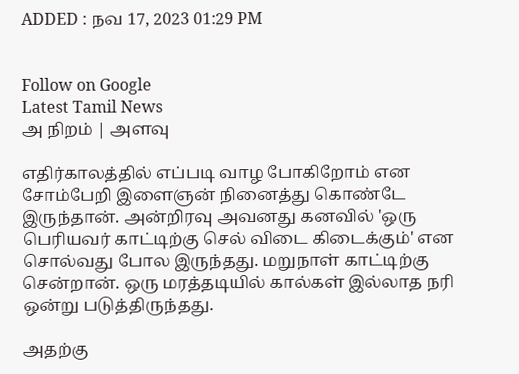ADDED : நவ 17, 2023 01:29 PM


Follow on Google
Latest Tamil News
அ நிறம் | அளவு

எதிர்காலத்தில் எப்படி வாழ போகிறோம் என சோம்பேறி இளைஞன் நினைத்து கொண்டே இருந்தான். அன்றிரவு அவனது கனவில் 'ஒரு பெரியவர் காட்டிற்கு செல் விடை கிடைக்கும்' என சொல்வது போல இருந்தது. மறுநாள் காட்டிற்கு சென்றான். ஒரு மரத்தடியில் கால்கள் இல்லாத நரி ஒன்று படுத்திருந்தது.

அதற்கு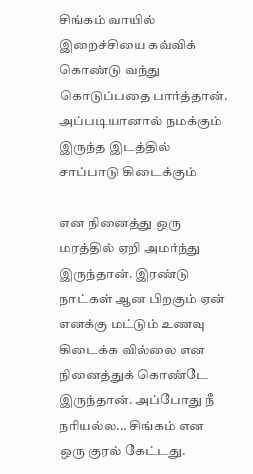சிங்கம் வாயில் இறைச்சியை கவ்விக் கொண்டு வந்து கொடுப்பதை பார்த்தான். அப்படியானால் நமக்கும் இருந்த இடத்தில் சாப்பாடு கிடைக்கும்

என நினைத்து ஒரு மரத்தில் ஏறி அமர்ந்து இருந்தான். இரண்டு நாட்கள் ஆன பிறகும் ஏன் எனக்கு மட்டும் உணவு கிடைக்க வில்லை என நினைத்துக் கொண்டே இருந்தான். அப்போது நீ நரியல்ல... சிங்கம் என ஒரு குரல் கேட்டது.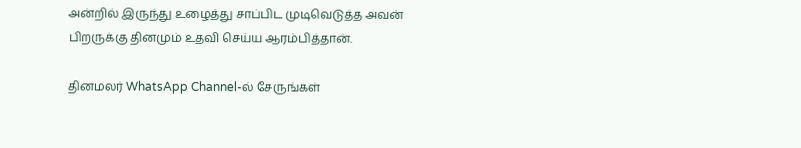அன்றில் இருந்து உழைத்து சாப்பிட முடிவெடுத்த அவன் பிறருக்கு தினமும் உதவி செய்ய ஆரம்பித்தான்.

தினமலர் WhatsApp Channel-ல் சேருங்கள்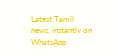Latest Tamil news, instantly on WhatsApp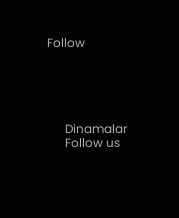Follow





      Dinamalar
      Follow us